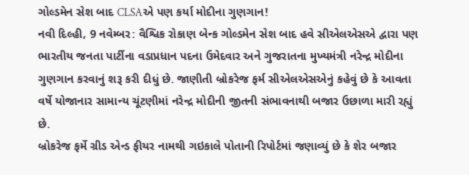ગોલ્ડમેન સેશ બાદ CLSAએ પણ કર્યા મોદીના ગુણગાન!
નવી દિલ્હી, 9 નવેમ્બર: વૈશ્વિક રોકાણ બેન્ક ગોલ્ડમેન સેશ બાદ હવે સીએલએસએ દ્વારા પણ ભારતીય જનતા પાર્ટીના વડાપ્રધાન પદના ઉમેદવાર અને ગુજરાતના મુખ્યમંત્રી નરેન્દ્ર મોદીના ગુણગાન કરવાનું શરૂ કરી દીધું છે. જાણીતી બ્રોકરેજ ફર્મ સીએલએસએનું કહેવું છે કે આવતા વર્ષે યોજાનાર સામાન્ય ચૂંટણીમાં નરેન્દ્ર મોદીની જીતની સંભાવનાથી બજાર ઉછાળા મારી રહ્યું છે.
બ્રોકરેજ ફર્મે ગ્રીડ એન્ડ ફીયર નામથી ગઇકાલે પોતાની રિપોર્ટમાં જણાવ્યું છે કે શેર બજાર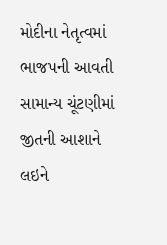મોદીના નેતૃત્વમાં ભાજપની આવતી સામાન્ય ચૂંટણીમાં જીતની આશાને લઇને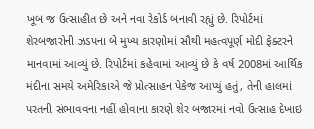ખૂબ જ ઉત્સાહીત છે અને નવા રેકોર્ડ બનાવી રહ્યું છે. રિપોર્ટમાં શેરબજારોની ઝડપના બે મુખ્ય કારણોમાં સૌથી મહત્વપૂર્ણ મોદી ફેક્ટરને માનવામાં આવ્યું છે. રિપોર્ટમાં કહેવામાં આવ્યું છે કે વર્ષ 2008માં આર્થિક મંદીના સમયે અમેરિકાએ જે પ્રોત્સાહન પેકેજ આપ્યું હતું, તેની હાલમાં પરતની સંભાવવના નહીં હોવાના કારણે શેર બજારમાં નવો ઉત્સાહ દેખાઇ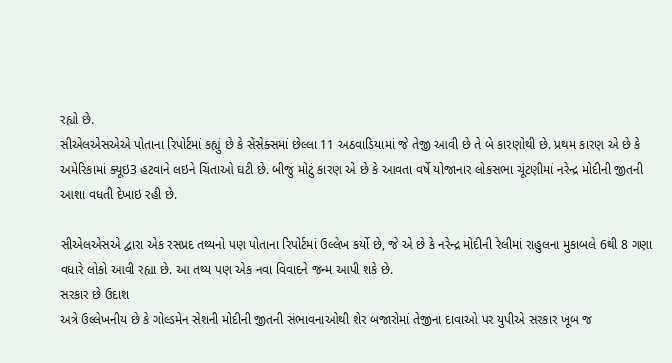રહ્યો છે.
સીએલએસએએ પોતાના રિપોર્ટમાં કહ્યું છે કે સેંસેક્સમાં છેલ્લા 11 અઠવાડિયામાં જે તેજી આવી છે તે બે કારણોથી છે. પ્રથમ કારણ એ છે કે અમેરિકામાં ક્યૂઇ3 હટવાને લઇને ચિંતાઓ ઘટી છે. બીજું મોટું કારણ એ છે કે આવતા વર્ષે યોજાનાર લોકસભા ચૂંટણીમાં નરેન્દ્ર મોદીની જીતની આશા વધતી દેખાઇ રહી છે.

સીએલએસએ દ્વારા એક રસપ્રદ તથ્યનો પણ પોતાના રિપોર્ટમાં ઉલ્લેખ કર્યો છે, જે એ છે કે નરેન્દ્ર મોદીની રેલીમાં રાહુલના મુકાબલે 6થી 8 ગણા વધારે લોકો આવી રહ્યા છે. આ તથ્ય પણ એક નવા વિવાદને જન્મ આપી શકે છે.
સરકાર છે ઉદાશ
અત્રે ઉલ્લેખનીય છે કે ગોલ્ડમેન સેશની મોદીની જીતની સંભાવનાઓથી શેર બજારોમાં તેજીના દાવાઓ પર યુપીએ સરકાર ખૂબ જ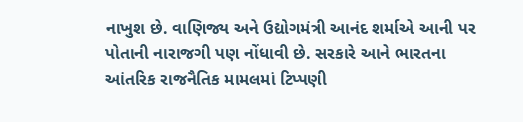નાખુશ છે. વાણિજ્ય અને ઉદ્યોગમંત્રી આનંદ શર્માએ આની પર પોતાની નારાજગી પણ નોંધાવી છે. સરકારે આને ભારતના આંતરિક રાજનૈતિક મામલમાં ટિપ્પણી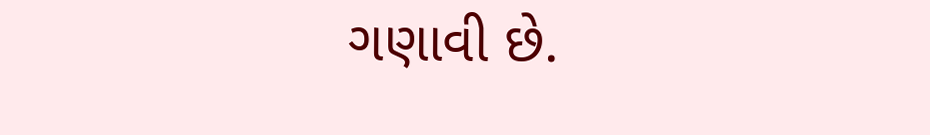ગણાવી છે.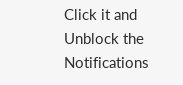Click it and Unblock the Notifications